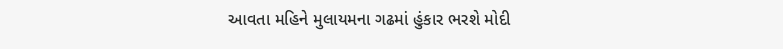આવતા મહિને મુલાયમના ગઢમાં હુંકાર ભરશે મોદી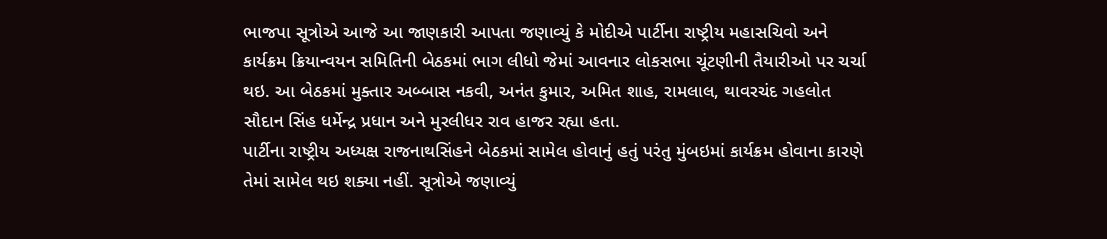ભાજપા સૂત્રોએ આજે આ જાણકારી આપતા જણાવ્યું કે મોદીએ પાર્ટીના રાષ્ટ્રીય મહાસચિવો અને કાર્યક્રમ ક્રિયાન્વયન સમિતિની બેઠકમાં ભાગ લીધો જેમાં આવનાર લોકસભા ચૂંટણીની તૈયારીઓ પર ચર્ચા થઇ. આ બેઠકમાં મુક્તાર અબ્બાસ નકવી, અનંત કુમાર, અમિત શાહ, રામલાલ, થાવરચંદ ગહલોત સૌદાન સિંહ ધર્મેન્દ્ર પ્રધાન અને મુરલીધર રાવ હાજર રહ્યા હતા.
પાર્ટીના રાષ્ટ્રીય અધ્યક્ષ રાજનાથસિંહને બેઠકમાં સામેલ હોવાનું હતું પરંતુ મુંબઇમાં કાર્યક્રમ હોવાના કારણે તેમાં સામેલ થઇ શક્યા નહીં. સૂત્રોએ જણાવ્યું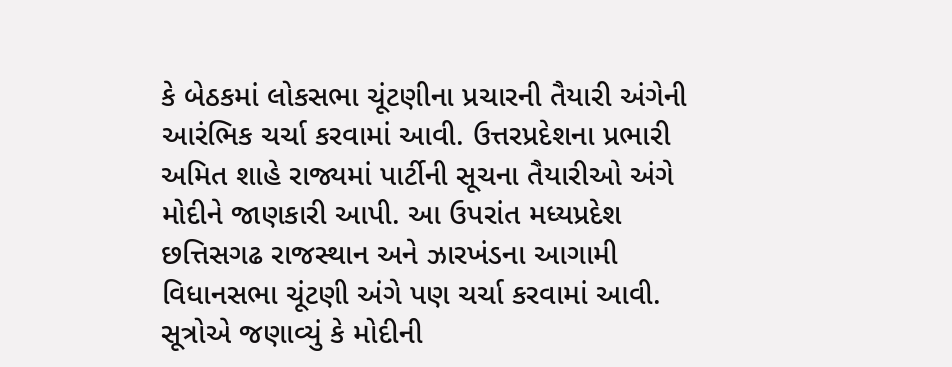કે બેઠકમાં લોકસભા ચૂંટણીના પ્રચારની તૈયારી અંગેની આરંભિક ચર્ચા કરવામાં આવી. ઉત્તરપ્રદેશના પ્રભારી અમિત શાહે રાજ્યમાં પાર્ટીની સૂચના તૈયારીઓ અંગે મોદીને જાણકારી આપી. આ ઉપરાંત મધ્યપ્રદેશ છત્તિસગઢ રાજસ્થાન અને ઝારખંડના આગામી વિધાનસભા ચૂંટણી અંગે પણ ચર્ચા કરવામાં આવી.
સૂત્રોએ જણાવ્યું કે મોદીની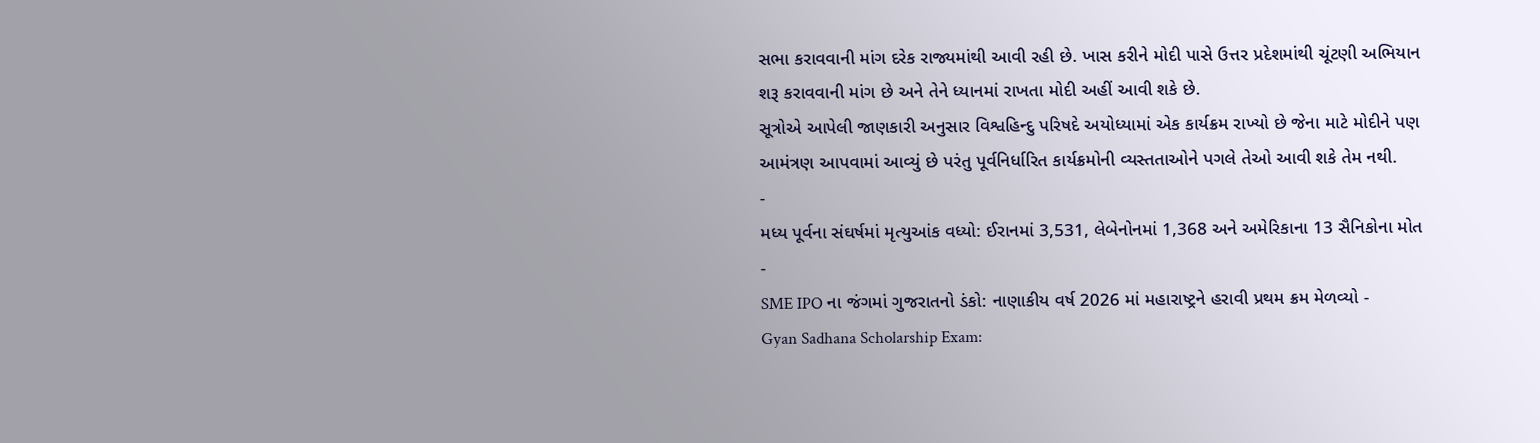સભા કરાવવાની માંગ દરેક રાજ્યમાંથી આવી રહી છે. ખાસ કરીને મોદી પાસે ઉત્તર પ્રદેશમાંથી ચૂંટણી અભિયાન શરૂ કરાવવાની માંગ છે અને તેને ધ્યાનમાં રાખતા મોદી અહીં આવી શકે છે.
સૂત્રોએ આપેલી જાણકારી અનુસાર વિશ્વહિન્દુ પરિષદે અયોધ્યામાં એક કાર્યક્રમ રાખ્યો છે જેના માટે મોદીને પણ આમંત્રણ આપવામાં આવ્યું છે પરંતુ પૂર્વનિર્ધારિત કાર્યક્રમોની વ્યસ્તતાઓને પગલે તેઓ આવી શકે તેમ નથી.
-
મધ્ય પૂર્વના સંઘર્ષમાં મૃત્યુઆંક વધ્યો: ઈરાનમાં 3,531, લેબેનોનમાં 1,368 અને અમેરિકાના 13 સૈનિકોના મોત -
SME IPO ના જંગમાં ગુજરાતનો ડંકો: નાણાકીય વર્ષ 2026 માં મહારાષ્ટ્રને હરાવી પ્રથમ ક્રમ મેળવ્યો -
Gyan Sadhana Scholarship Exam: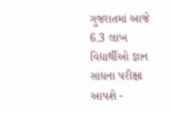ગુજરાતમાં આજે 6.3 લાખ વિદ્યાર્થીઓ જ્ઞાન સાધના પરીક્ષા આપશે -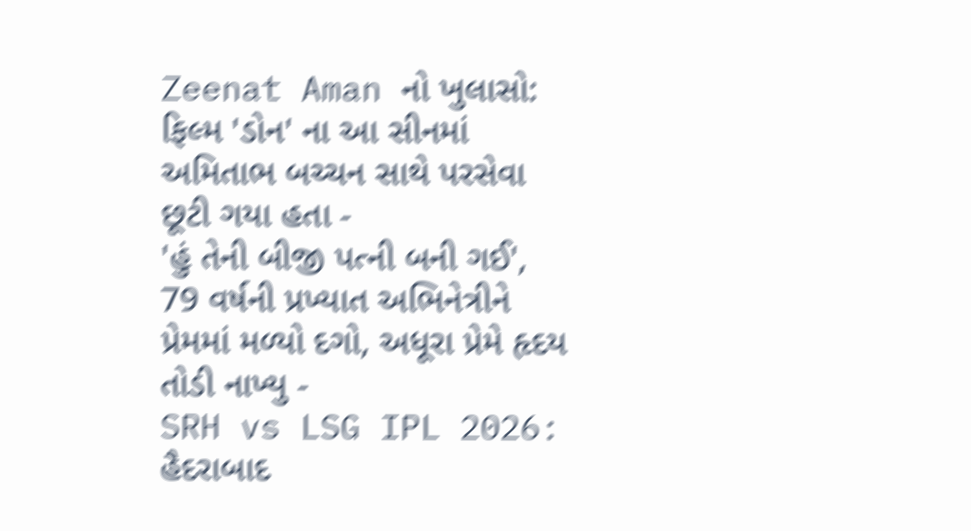Zeenat Aman નો ખુલાસો: ફિલ્મ 'ડોન' ના આ સીનમાં અમિતાભ બચ્ચન સાથે પરસેવા છૂટી ગયા હતા -
'હું તેની બીજી પત્ની બની ગઈ', 79 વર્ષની પ્રખ્યાત અભિનેત્રીને પ્રેમમાં મળ્યો દગો, અધૂરા પ્રેમે હૃદય તોડી નાખ્યુ -
SRH vs LSG IPL 2026: હૈદરાબાદ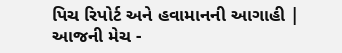પિચ રિપોર્ટ અને હવામાનની આગાહી | આજની મેચ -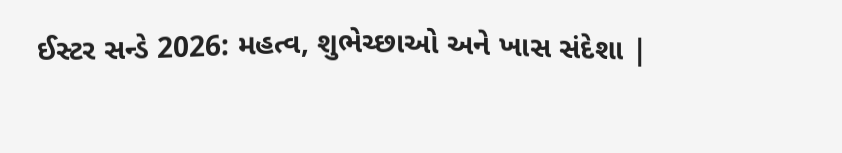ઈસ્ટર સન્ડે 2026: મહત્વ, શુભેચ્છાઓ અને ખાસ સંદેશા |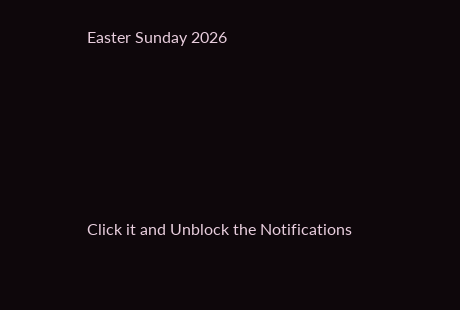Easter Sunday 2026





Click it and Unblock the Notifications